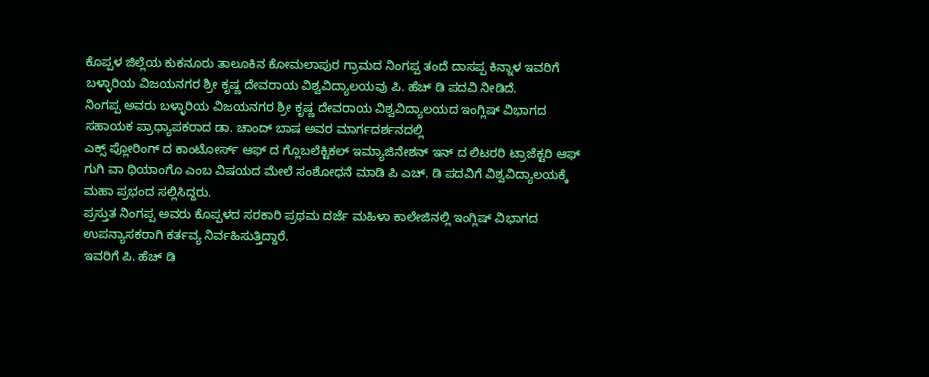ಕೊಪ್ಪಳ ಜಿಲ್ಲೆಯ ಕುಕನೂರು ತಾಲೂಕಿನ ಕೋಮಲಾಪುರ ಗ್ರಾಮದ ನಿಂಗಪ್ಪ ತಂದೆ ದಾಸಪ್ಪ ಕಿನ್ನಾಳ ಇವರಿಗೆ ಬಳ್ಳಾರಿಯ ವಿಜಯನಗರ ಶ್ರೀ ಕೃಷ್ಣ ದೇವರಾಯ ವಿಶ್ವವಿದ್ಯಾಲಯವು ಪಿ. ಹೆಚ್ ಡಿ ಪದವಿ ನೀಡಿದೆ.
ನಿಂಗಪ್ಪ ಅವರು ಬಳ್ಳಾರಿಯ ವಿಜಯನಗರ ಶ್ರೀ ಕೃಷ್ಣ ದೇವರಾಯ ವಿಶ್ವವಿದ್ಯಾಲಯದ ಇಂಗ್ಲಿಷ್ ವಿಭಾಗದ ಸಹಾಯಕ ಪ್ರಾಧ್ಯಾಪಕರಾದ ಡಾ. ಚಾಂದ್ ಬಾಷ ಅವರ ಮಾರ್ಗದರ್ಶನದಲ್ಲಿ
ಎಕ್ಸ್ ಪ್ಲೋರಿಂಗ್ ದ ಕಾಂಟೋರ್ಸ್ ಆಫ್ ದ ಗ್ಲೊಬಲೆಕ್ಟಿಕಲ್ ಇಮ್ಯಾಜಿನೇಶನ್ ಇನ್ ದ ಲಿಟರರಿ ಟ್ರಾಜೆಕ್ಟರಿ ಆಫ್ ಗುಗಿ ವಾ ಥಿಯಾಂಗೊ ಎಂಬ ವಿಷಯದ ಮೇಲೆ ಸಂಶೋಧನೆ ಮಾಡಿ ಪಿ ಎಚ್. ಡಿ ಪದವಿಗೆ ವಿಶ್ವವಿದ್ಯಾಲಯಕ್ಕೆ ಮಹಾ ಪ್ರಭಂದ ಸಲ್ಲಿಸಿದ್ದರು.
ಪ್ರಸ್ತುತ ನಿಂಗಪ್ಪ ಅವರು ಕೊಪ್ಪಳದ ಸರಕಾರಿ ಪ್ರಥಮ ದರ್ಜೆ ಮಹಿಳಾ ಕಾಲೇಜಿನಲ್ಲಿ ಇಂಗ್ಲಿಷ್ ವಿಭಾಗದ ಉಪನ್ಯಾಸಕರಾಗಿ ಕರ್ತವ್ಯ ನಿರ್ವಹಿಸುತ್ತಿದ್ದಾರೆ.
ಇವರಿಗೆ ಪಿ. ಹೆಚ್ ಡಿ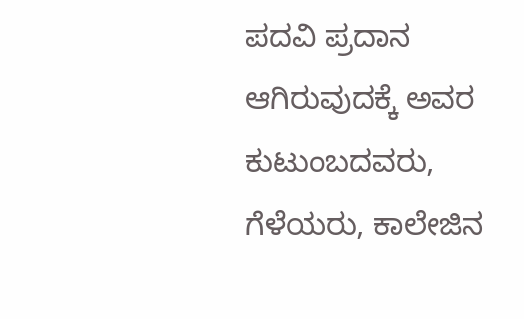ಪದವಿ ಪ್ರದಾನ ಆಗಿರುವುದಕ್ಕೆ ಅವರ ಕುಟುಂಬದವರು, ಗೆಳೆಯರು, ಕಾಲೇಜಿನ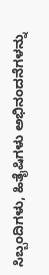ಸಿಬ್ಬಂದಿಗಳು, ಹಿತೈಷಿಗಳು ಅಭಿನಂದನೆಗಳನ್ನು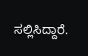ಸಲ್ಲಿಸಿದ್ದಾರೆ.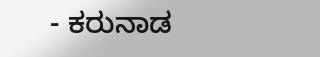- ಕರುನಾಡ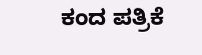ಕಂದ ಪತ್ರಿಕೆ